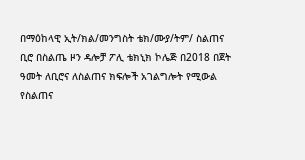በማዕከላዊ ኢት/ክል/መንግስት ቴክ/ሙያ/ትም/ ስልጠና ቢሮ በስልጤ ዞን ዳሎቻ ፖሊ ቴክኒክ ኮሌጅ በ2018 በጀት ዓመት ለቢሮና ለስልጠና ክፍሎች አገልግሎት የሚውል የስልጠና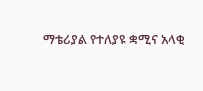ማቴሪያል የተለያዩ ቋሚና አላቂ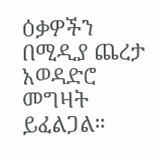ዕቃዎችን በሚዲያ ጨረታ አወዳድሮ መግዛት ይፈልጋል።